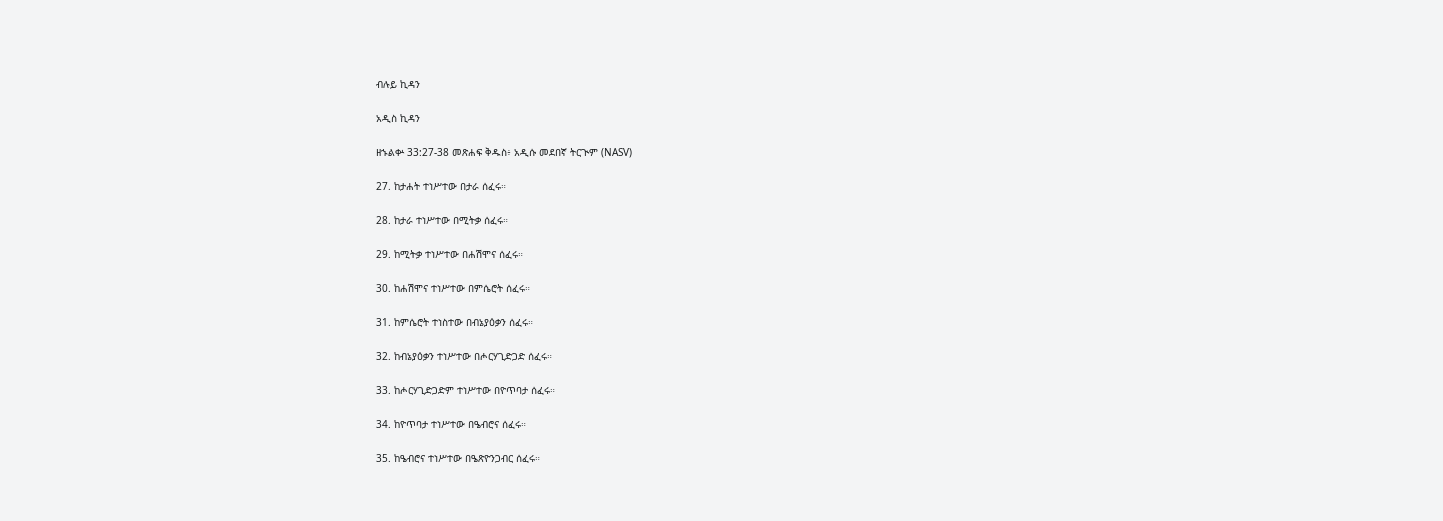ብሉይ ኪዳን

አዲስ ኪዳን

ዘኁልቍ 33:27-38 መጽሐፍ ቅዱስ፥ አዲሱ መደበኛ ትርጒም (NASV)

27. ከታሐት ተነሥተው በታራ ሰፈሩ።

28. ከታራ ተነሥተው በሚትቃ ሰፈሩ።

29. ከሚትቃ ተነሥተው በሐሽሞና ሰፈሩ።

30. ከሐሽሞና ተነሥተው በምሴሮት ሰፈሩ።

31. ከምሴሮት ተነስተው በብኔያዕቃን ሰፈሩ።

32. ከብኔያዕቃን ተነሥተው በሖርሃጊድጋድ ሰፈሩ።

33. ከሖርሃጊድጋድም ተነሥተው በዮጥባታ ሰፈሩ።

34. ከዮጥባታ ተነሥተው በዔብሮና ሰፈሩ።

35. ከዔብሮና ተነሥተው በዔጽዮንጋብር ሰፈሩ።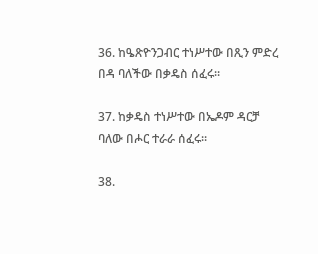36. ከዔጽዮንጋብር ተነሥተው በጺን ምድረ በዳ ባለችው በቃዴስ ሰፈሩ።

37. ከቃዴስ ተነሥተው በኤዶም ዳርቻ ባለው በሖር ተራራ ሰፈሩ።

38.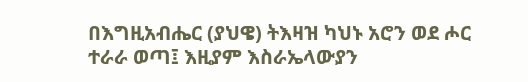በእግዚአብሔር (ያህዌ) ትእዛዝ ካህኑ አሮን ወደ ሖር ተራራ ወጣ፤ እዚያም እስራኤላውያን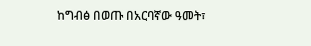ከግብፅ በወጡ በአርባኛው ዓመት፣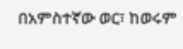በአምስተኛው ወር፣ ከወሩም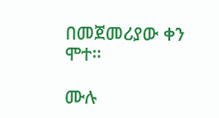በመጀመሪያው ቀን ሞተ።

ሙሉ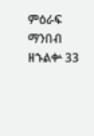ምዕራፍ ማንበብ ዘኁልቍ 33